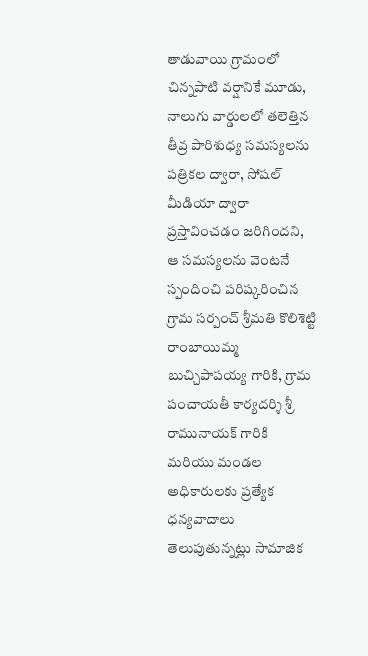తాడువాయి గ్రామంలో చిన్నపాటి వర్షానికే మూడు, నాలుగు వార్డులలో తలెత్తిన తీవ్ర పారిశుధ్య సమస్యలను పత్రికల ద్వారా, సోషల్ మీడియా ద్వారా ప్రస్తావించడం జరిగిందని, ఆ సమస్యలను వెంటనే స్పందించి పరిష్కరించిన గ్రామ సర్పంచ్ శ్రీమతి కొలిశెట్టి రాంబాయిమ్మ బుచ్చిపాపయ్య గారికి, గ్రామ పంచాయతీ కార్యదర్శి శ్రీ రామునాయక్ గారికి మరియు మండల అధికారులకు ప్రత్యేక ధన్యవాదాలు తెలుపుతున్నట్లు సామాజిక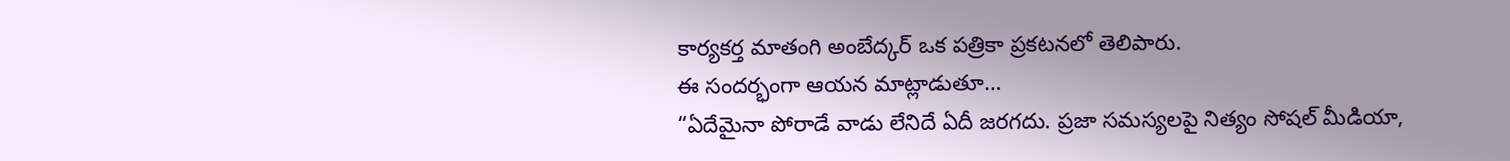కార్యకర్త మాతంగి అంబేద్కర్ ఒక పత్రికా ప్రకటనలో తెలిపారు.
ఈ సందర్భంగా ఆయన మాట్లాడుతూ…
“ఏదేమైనా పోరాడే వాడు లేనిదే ఏదీ జరగదు. ప్రజా సమస్యలపై నిత్యం సోషల్ మీడియా,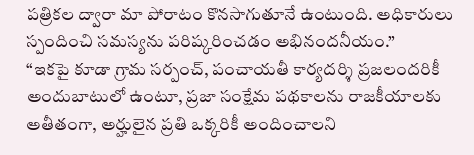పత్రికల ద్వారా మా పోరాటం కొనసాగుతూనే ఉంటుంది. అధికారులు స్పందించి సమస్యను పరిష్కరించడం అభినందనీయం.”
“ఇకపై కూడా గ్రామ సర్పంచ్, పంచాయతీ కార్యదర్శి ప్రజలందరికీ అందుబాటులో ఉంటూ, ప్రజా సంక్షేమ పథకాలను రాజకీయాలకు అతీతంగా, అర్హులైన ప్రతి ఒక్కరికీ అందించాలని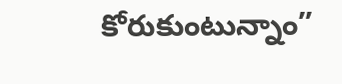కోరుకుంటున్నాం”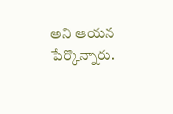అని ఆయన పేర్కొన్నారు.